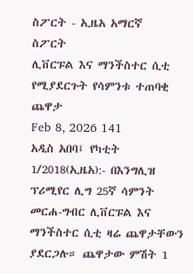ስፖርት - ኢዜአ አማርኛ
ስፖርት
ሊቨርፑል እና ማንችስተር ሲቲ የሚያደርጉት የሳምንቱ ተጠባቂ ጨዋታ
Feb 8, 2026 141
አዲስ አበባ፤ የካቲት 1/2018(ኢዜአ):- በእንግሊዝ ፕሪሚየር ሊግ 25ኛ ሳምንት መርሐ-ግብር ሊቨርፑል እና ማንችስተር ሲቲ ዛሬ ጨዋታቸውን ያደርጋሉ። ጨዋታው ምሽት 1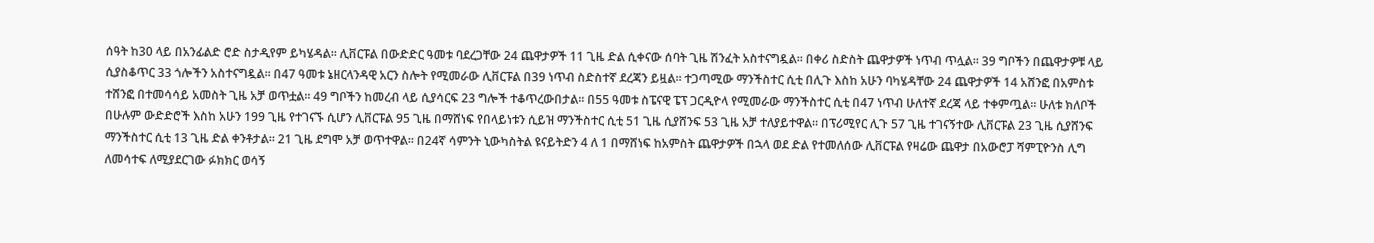ሰዓት ከ30 ላይ በአንፊልድ ሮድ ስታዲየም ይካሄዳል። ሊቨርፑል በውድድር ዓመቱ ባደረጋቸው 24 ጨዋታዎች 11 ጊዜ ድል ሲቀናው ሰባት ጊዜ ሽንፈት አስተናግዷል። በቀሪ ስድስት ጨዋታዎች ነጥብ ጥሏል። 39 ግቦችን በጨዋታዎቹ ላይ ሲያስቆጥር 33 ጎሎችን አስተናግዷል። በ47 ዓመቱ ኔዘርላንዳዊ አርን ስሎት የሚመራው ሊቨርፑል በ39 ነጥብ ስድስተኛ ደረጃን ይዟል። ተጋጣሚው ማንችስተር ሲቲ በሊጉ እስከ አሁን ባካሄዳቸው 24 ጨዋታዎች 14 አሸንፎ በአምስቱ ተሸንፎ በተመሳሳይ አመስት ጊዜ አቻ ወጥቷል። 49 ግቦችን ከመረብ ላይ ሲያሳርፍ 23 ግሎች ተቆጥረውበታል። በ55 ዓመቱ ስፔናዊ ፔፕ ጋርዲዮላ የሚመራው ማንችስተር ሲቲ በ47 ነጥብ ሁለተኛ ደረጃ ላይ ተቀምጧል። ሁለቱ ክለቦች በሁሉም ውድድሮች እስከ አሁን 199 ጊዜ የተገናኙ ሲሆን ሊቨርፑል 95 ጊዜ በማሸነፍ የበላይነቱን ሲይዝ ማንችስተር ሲቲ 51 ጊዜ ሲያሸንፍ 53 ጊዜ አቻ ተለያይተዋል። በፕሪሚየር ሊጉ 57 ጊዜ ተገናኝተው ሊቨርፑል 23 ጊዜ ሲያሸንፍ ማንችስተር ሲቲ 13 ጊዜ ድል ቀንቶታል። 21 ጊዜ ደግሞ አቻ ወጥተዋል። በ24ኛ ሳምንት ኒውካስትል ዩናይትድን 4 ለ 1 በማሸነፍ ከአምስት ጨዋታዎች በኋላ ወደ ድል የተመለሰው ሊቨርፑል የዛሬው ጨዋታ በአውሮፓ ሻምፒዮንስ ሊግ ለመሳተፍ ለሚያደርገው ፉክክር ወሳኝ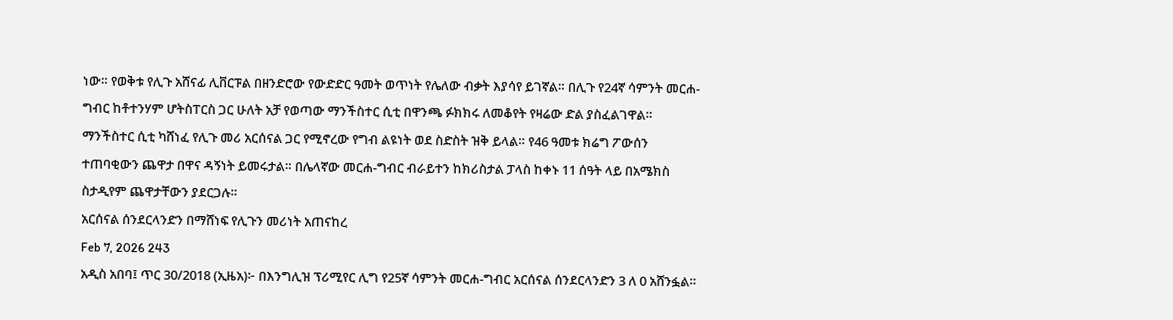ነው። የወቅቱ የሊጉ አሸናፊ ሊቨርፑል በዘንድሮው የውድድር ዓመት ወጥነት የሌለው ብቃት እያሳየ ይገኛል። በሊጉ የ24ኛ ሳምንት መርሐ-ግብር ከቶተንሃም ሆትስፐርስ ጋር ሁለት አቻ የወጣው ማንችስተር ሲቲ በዋንጫ ፉክክሩ ለመቆየት የዛሬው ድል ያስፈልገዋል። ማንችስተር ሲቲ ካሸነፈ የሊጉ መሪ አርሰናል ጋር የሚኖረው የግብ ልዩነት ወደ ስድስት ዝቅ ይላል። የ46 ዓመቱ ክሬግ ፖውሰን ተጠባቂውን ጨዋታ በዋና ዳኝነት ይመሩታል። በሌላኛው መርሐ-ግብር ብራይተን ከክሪስታል ፓላስ ከቀኑ 11 ሰዓት ላይ በአሜክስ ስታዲየም ጨዋታቸውን ያደርጋሉ።
አርሰናል ሰንደርላንድን በማሸነፍ የሊጉን መሪነት አጠናከረ
Feb 7, 2026 243
አዲስ አበባ፤ ጥር 30/2018 (ኢዜአ)፦ በእንግሊዝ ፕሪሚየር ሊግ የ25ኛ ሳምንት መርሐ-ግብር አርሰናል ሰንደርላንድን 3 ለ 0 አሸንፏል።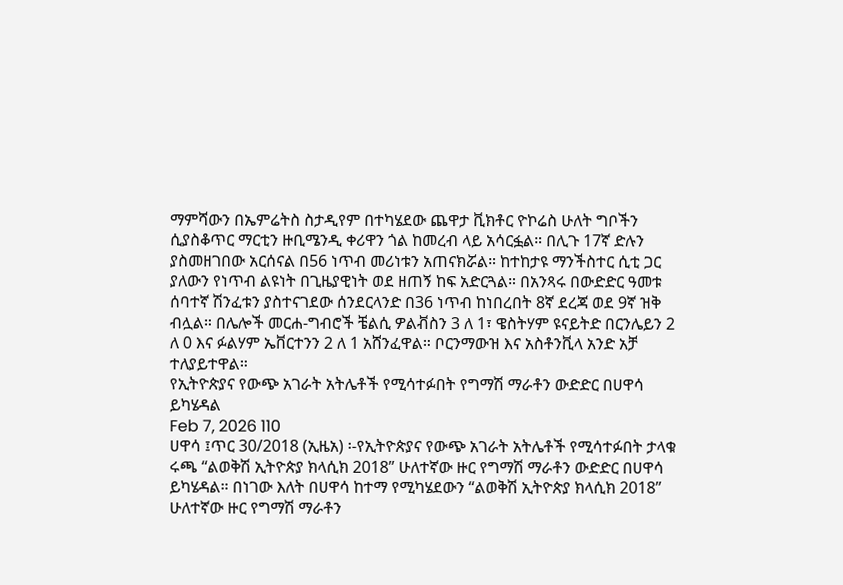ማምሻውን በኤምሬትስ ስታዲየም በተካሄደው ጨዋታ ቪክቶር ዮኮሬስ ሁለት ግቦችን ሲያስቆጥር ማርቲን ዙቢሜንዲ ቀሪዋን ጎል ከመረብ ላይ አሳርፏል። በሊጉ 17ኛ ድሉን ያስመዘገበው አርሰናል በ56 ነጥብ መሪነቱን አጠናክሯል። ከተከታዩ ማንችስተር ሲቲ ጋር ያለውን የነጥብ ልዩነት በጊዜያዊነት ወደ ዘጠኝ ከፍ አድርጓል። በአንጻሩ በውድድር ዓመቱ ሰባተኛ ሽንፈቱን ያስተናገደው ሰንደርላንድ በ36 ነጥብ ከነበረበት 8ኛ ደረጃ ወደ 9ኛ ዝቅ ብሏል። በሌሎች መርሐ-ግብሮች ቼልሲ ዎልቭስን 3 ለ 1፣ ዌስትሃም ዩናይትድ በርንሌይን 2 ለ 0 እና ፉልሃም ኤቨርተንን 2 ለ 1 አሸንፈዋል። ቦርንማውዝ እና አስቶንቪላ አንድ አቻ ተለያይተዋል።
የኢትዮጵያና የውጭ አገራት አትሌቶች የሚሳተፉበት የግማሽ ማራቶን ውድድር በሀዋሳ ይካሄዳል
Feb 7, 2026 110
ሀዋሳ ፤ጥር 30/2018 (ኢዜአ) ፡-የኢትዮጵያና የውጭ አገራት አትሌቶች የሚሳተፉበት ታላቁ ሩጫ “ልወቅሽ ኢትዮጵያ ክላሲክ 2018” ሁለተኛው ዙር የግማሽ ማራቶን ውድድር በሀዋሳ ይካሄዳል። በነገው እለት በሀዋሳ ከተማ የሚካሄደውን “ልወቅሽ ኢትዮጵያ ክላሲክ 2018” ሁለተኛው ዙር የግማሽ ማራቶን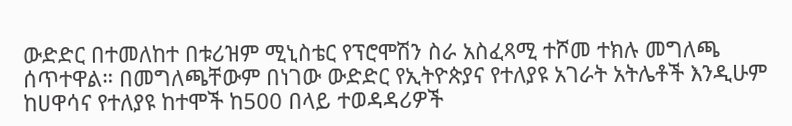ውድድር በተመለከተ በቱሪዝም ሚኒስቴር የፕሮሞሽን ስራ አስፈጻሚ ተሾመ ተክሉ መግለጫ ሰጥተዋል። በመግለጫቸውም በነገው ውድድር የኢትዮጵያና የተለያዩ አገራት አትሌቶች እንዲሁም ከሀዋሳና የተለያዩ ከተሞች ከ500 በላይ ተወዳዳሪዎች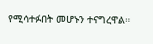የሚሳተፉበት መሆኑን ተናግረዋል።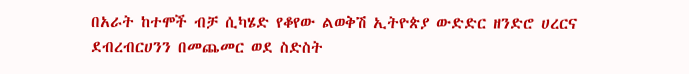በአራት ከተሞች ብቻ ሲካሄድ የቆየው ልወቅሽ ኢትዮጵያ ውድድር ዘንድሮ ሀረርና ደብረብርሀንን በመጨመር ወደ ስድስት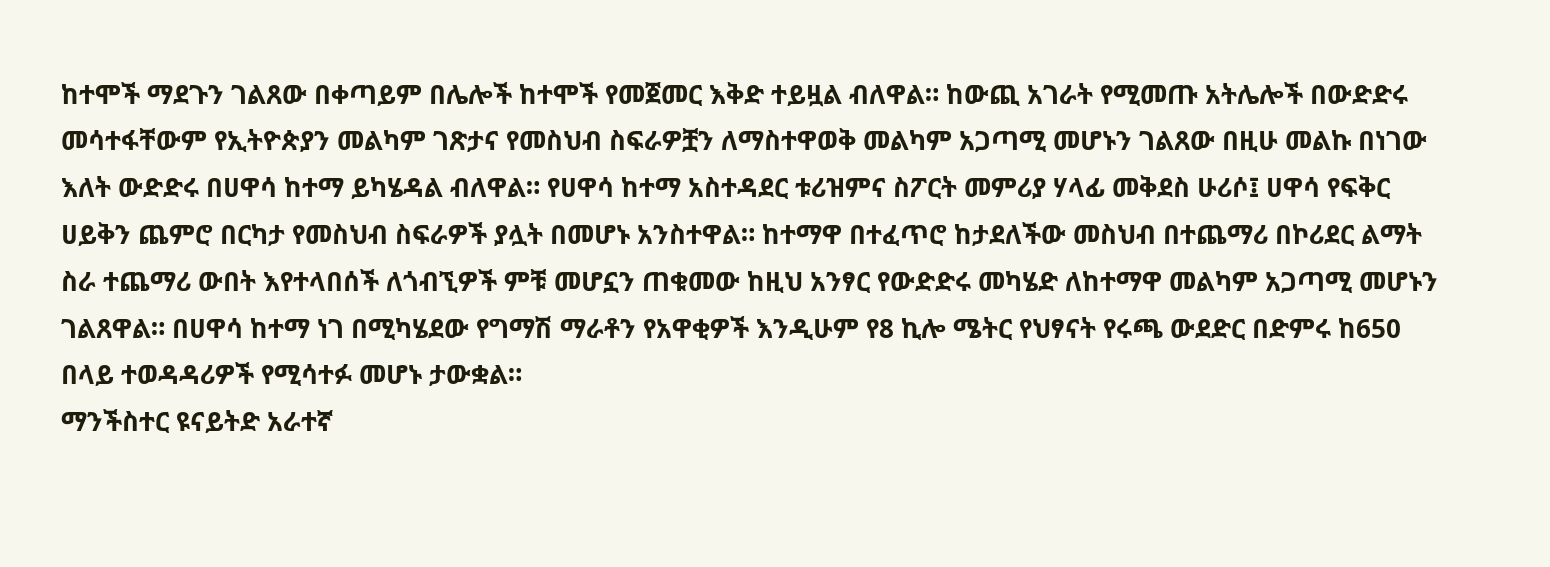ከተሞች ማደጉን ገልጸው በቀጣይም በሌሎች ከተሞች የመጀመር እቅድ ተይዟል ብለዋል። ከውጪ አገራት የሚመጡ አትሌሎች በውድድሩ መሳተፋቸውም የኢትዮጵያን መልካም ገጽታና የመስህብ ስፍራዎቿን ለማስተዋወቅ መልካም አጋጣሚ መሆኑን ገልጸው በዚሁ መልኩ በነገው እለት ውድድሩ በሀዋሳ ከተማ ይካሄዳል ብለዋል። የሀዋሳ ከተማ አስተዳደር ቱሪዝምና ስፖርት መምሪያ ሃላፊ መቅደስ ሁሪሶ፤ ሀዋሳ የፍቅር ሀይቅን ጨምሮ በርካታ የመስህብ ስፍራዎች ያሏት በመሆኑ አንስተዋል። ከተማዋ በተፈጥሮ ከታደለችው መስህብ በተጨማሪ በኮሪደር ልማት ስራ ተጨማሪ ውበት እየተላበሰች ለጎብኚዎች ምቹ መሆኗን ጠቁመው ከዚህ አንፃር የውድድሩ መካሄድ ለከተማዋ መልካም አጋጣሚ መሆኑን ገልጸዋል። በሀዋሳ ከተማ ነገ በሚካሄደው የግማሽ ማራቶን የአዋቂዎች እንዲሁም የ8 ኪሎ ሜትር የህፃናት የሩጫ ውደድር በድምሩ ከ650 በላይ ተወዳዳሪዎች የሚሳተፉ መሆኑ ታውቋል።
ማንችስተር ዩናይትድ አራተኛ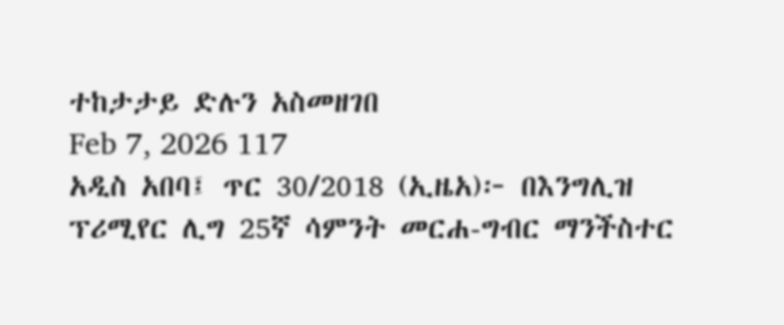ተከታታይ ድሉን አስመዘገበ
Feb 7, 2026 117
አዲስ አበባ፤ ጥር 30/2018 (ኢዜአ)፦ በእንግሊዝ ፕሪሚየር ሊግ 25ኛ ሳምንት መርሐ-ግብር ማንችስተር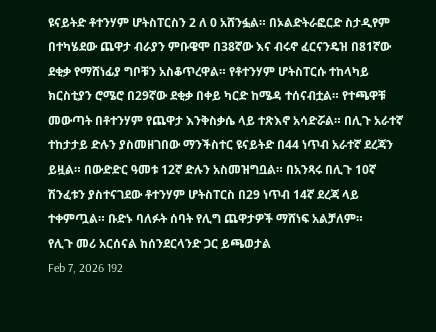ዩናይትድ ቶተንሃም ሆትስፐርስን 2 ለ 0 አሸንፏል። በኦልድትራፎርድ ስታዲየም በተካሄደው ጨዋታ ብራያን ምቡዌሞ በ38ኛው እና ብሩኖ ፈርናንዴዝ በ81ኛው ደቂቃ የማሸነፊያ ግቦቹን አስቆጥረዋል። የቶተንሃም ሆትስፐርሱ ተከላካይ ክርስቲያን ሮሜሮ በ29ኛው ደቂቃ በቀይ ካርድ ከሜዳ ተሰናብቷል። የተጫዋቹ መውጣት በቶተንሃም የጨዋታ እንቅስቃሴ ላይ ተጽእኖ አሳድሯል። በሊጉ አራተኛ ተከታታይ ድሉን ያስመዘገበው ማንችስተር ዩናይትድ በ44 ነጥብ አራተኛ ደረጃን ይዟል። በውድድር ዓመቱ 12ኛ ድሉን አስመዝግቧል። በአንጻሩ በሊጉ 10ኛ ሽንፈቱን ያስተናገደው ቶተንሃም ሆትስፐርስ በ29 ነጥብ 14ኛ ደረጃ ላይ ተቀምጧል። ቡድኑ ባለፉት ሰባት የሊግ ጨዋታዎች ማሸነፍ አልቻለም።
የሊጉ መሪ አርሰናል ከሰንደርላንድ ጋር ይጫወታል
Feb 7, 2026 192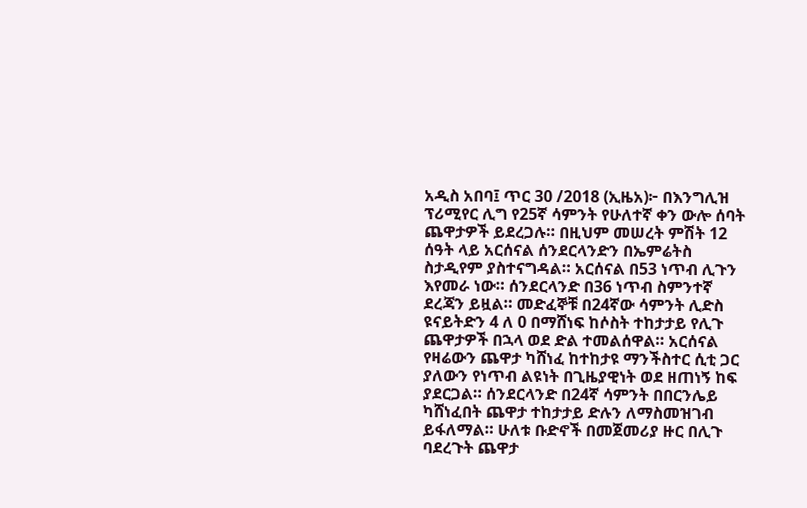አዲስ አበባ፤ ጥር 30 /2018 (ኢዜአ)፦ በእንግሊዝ ፕሪሚየር ሊግ የ25ኛ ሳምንት የሁለተኛ ቀን ውሎ ሰባት ጨዋታዎች ይደረጋሉ። በዚህም መሠረት ምሽት 12 ሰዓት ላይ አርሰናል ሰንደርላንድን በኤምሬትስ ስታዲየም ያስተናግዳል። አርሰናል በ53 ነጥብ ሊጉን እየመራ ነው። ሰንደርላንድ በ36 ነጥብ ስምንተኛ ደረጃን ይዟል። መድፈኞቹ በ24ኛው ሳምንት ሊድስ ዩናይትድን 4 ለ 0 በማሸነፍ ከሶስት ተከታታይ የሊጉ ጨዋታዎች በኋላ ወደ ድል ተመልሰዋል። አርሰናል የዛሬውን ጨዋታ ካሸነፈ ከተከታዩ ማንችስተር ሲቲ ጋር ያለውን የነጥብ ልዩነት በጊዜያዊነት ወደ ዘጠነኝ ከፍ ያደርጋል። ሰንደርላንድ በ24ኛ ሳምንት በበርንሌይ ካሸነፈበት ጨዋታ ተከታታይ ድሉን ለማስመዝገብ ይፋለማል። ሁለቱ ቡድኖች በመጀመሪያ ዙር በሊጉ ባደረጉት ጨዋታ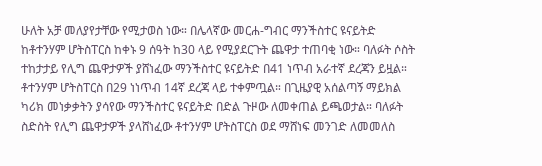ሁለት አቻ መለያየታቸው የሚታወስ ነው። በሌላኛው መርሐ-ግብር ማንችስተር ዩናይትድ ከቶተንሃም ሆትስፐርስ ከቀኑ 9 ሰዓት ከ30 ላይ የሚያደርጉት ጨዋታ ተጠባቂ ነው። ባለፉት ሶስት ተከታታይ የሊግ ጨዋታዎች ያሸነፈው ማንችስተር ዩናይትድ በ41 ነጥብ አራተኛ ደረጃን ይዟል። ቶተንሃም ሆትስፐርስ በ29 ነነጥብ 14ኛ ደረጃ ላይ ተቀምጧል። በጊዜያዊ አሰልጣኝ ማይክል ካሪክ መነቃቃትን ያሳየው ማንችስተር ዩናይትድ በድል ጉዞው ለመቀጠል ይጫወታል። ባለፉት ስድስት የሊግ ጨዋታዎች ያላሸነፈው ቶተንሃም ሆትስፐርስ ወደ ማሸነፍ መንገድ ለመመለስ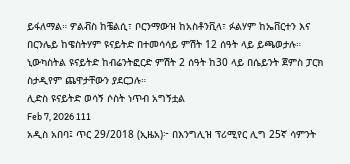ይፋለማል። ዎልቭስ ከቼልሲ፣ ቦርንማውዝ ከአስቶንቪላ፣ ፉልሃም ከኤቨርተን እና በርንሌይ ከዌስትሃም ዩናይትድ በተመሳሳይ ምሽት 12 ሰዓት ላይ ይጫወታሉ። ኒውካስትል ዩናይትድ ከብሬንትፎርድ ምሽት 2 ሰዓት ከ30 ላይ በሴይንት ጀምስ ፓርክ ስታዲየም ጨዋታቸውን ያደርጋሉ።
ሊድስ ዩናይትድ ወሳኝ ሶስት ነጥብ አግኝቷል
Feb 7, 2026 111
አዲስ አበባ፤ ጥር 29/2018 (ኢዜአ)፦ በእንግሊዝ ፕሪሚየር ሊግ 25ኛ ሳምንት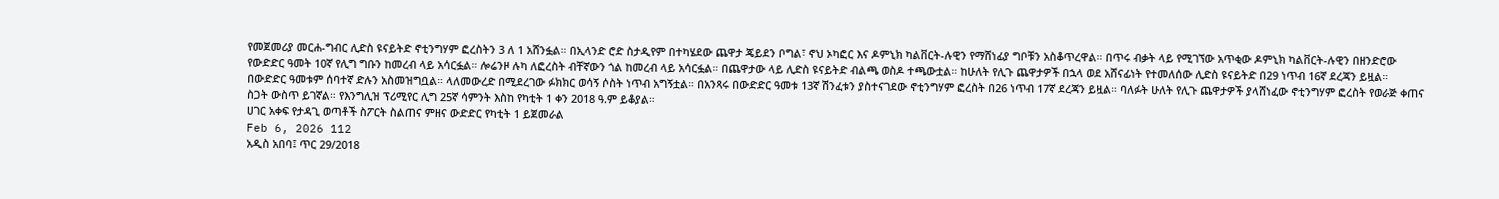የመጀመሪያ መርሐ-ግብር ሊድስ ዩናይትድ ኖቲንግሃም ፎረስትን 3 ለ 1 አሸንፏል። በኢላንድ ሮድ ስታዲየም በተካሄደው ጨዋታ ጄይደን ቦግል፣ ኖህ ኦካፎር እና ዶምኒክ ካልቨርት-ሉዊን የማሸነፊያ ግቦቹን አስቆጥረዋል። በጥሩ ብቃት ላይ የሚገኘው አጥቂው ዶምኒክ ካልቨርት-ሉዊን በዘንድሮው የውድድር ዓመት 10ኛ የሊግ ግቡን ከመረብ ላይ አሳርፏል። ሎሬንዞ ሉካ ለፎረስት ብቸኛውን ጎል ከመረብ ላይ አሳርፏል። በጨዋታው ላይ ሊድስ ዩናይትድ ብልጫ ወስዶ ተጫውቷል። ከሁለት የሊጉ ጨዋታዎች በኋላ ወደ አሸናፊነት የተመለሰው ሊድስ ዩናይትድ በ29 ነጥብ 16ኛ ደረጃን ይዟል። በውድድር ዓመቱም ሰባተኛ ድሉን አስመዝግቧል። ላለመውረድ በሚደረገው ፉክክር ወሳኝ ሶስት ነጥብ አግኝቷል። በአንጻሩ በውድድር ዓመቱ 13ኛ ሽንፈቱን ያስተናገደው ኖቲንግሃም ፎረስት በ26 ነጥብ 17ኛ ደረጃን ይዟል። ባለፉት ሁለት የሊጉ ጨዋታዎች ያላሸነፈው ኖቲንግሃም ፎረስት የወራጅ ቀጠና ስጋት ውስጥ ይገኛል። የእንግሊዝ ፕሪሚየር ሊግ 25ኛ ሳምንት እስከ የካቲት 1 ቀን 2018 ዓ.ም ይቆያል።
ሀገር አቀፍ የታዳጊ ወጣቶች ስፖርት ስልጠና ምዘና ውድድር የካቲት 1 ይጀመራል
Feb 6, 2026 112
አዲስ አበባ፤ ጥር 29/2018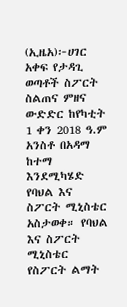(ኢዜአ)፦ሀገር አቀፍ የታዳጊ ወጣቶች ስፖርት ስልጠና ምዘና ውድድር ከየካቲት 1 ቀን 2018 ዓ.ም አንስቶ በአዳማ ከተማ እንደሚካሄድ የባህል እና ስፖርት ሚኒስቴር አስታወቀ። የባህል እና ስፖርት ሚኒስቴር የስፖርት ልማት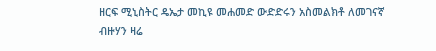ዘርፍ ሚኒስትር ዴኤታ መኪዩ መሐመድ ውድድሩን አስመልክቶ ለመገናኛ ብዙሃን ዛሬ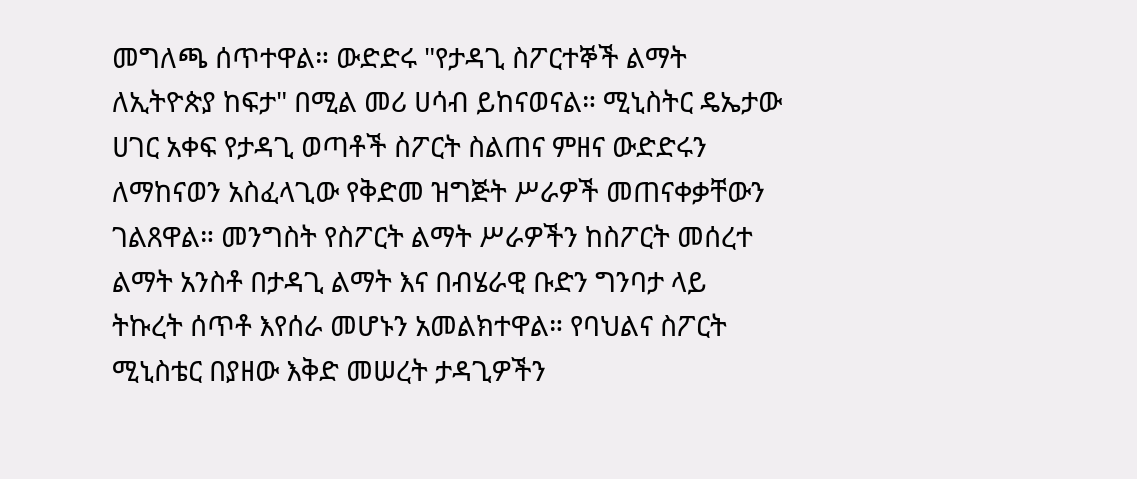መግለጫ ሰጥተዋል። ውድድሩ "የታዳጊ ስፖርተኞች ልማት ለኢትዮጵያ ከፍታ" በሚል መሪ ሀሳብ ይከናወናል። ሚኒስትር ዴኤታው ሀገር አቀፍ የታዳጊ ወጣቶች ስፖርት ስልጠና ምዘና ውድድሩን ለማከናወን አስፈላጊው የቅድመ ዝግጅት ሥራዎች መጠናቀቃቸውን ገልጸዋል። መንግስት የስፖርት ልማት ሥራዎችን ከስፖርት መሰረተ ልማት አንስቶ በታዳጊ ልማት እና በብሄራዊ ቡድን ግንባታ ላይ ትኩረት ሰጥቶ እየሰራ መሆኑን አመልክተዋል። የባህልና ስፖርት ሚኒስቴር በያዘው እቅድ መሠረት ታዳጊዎችን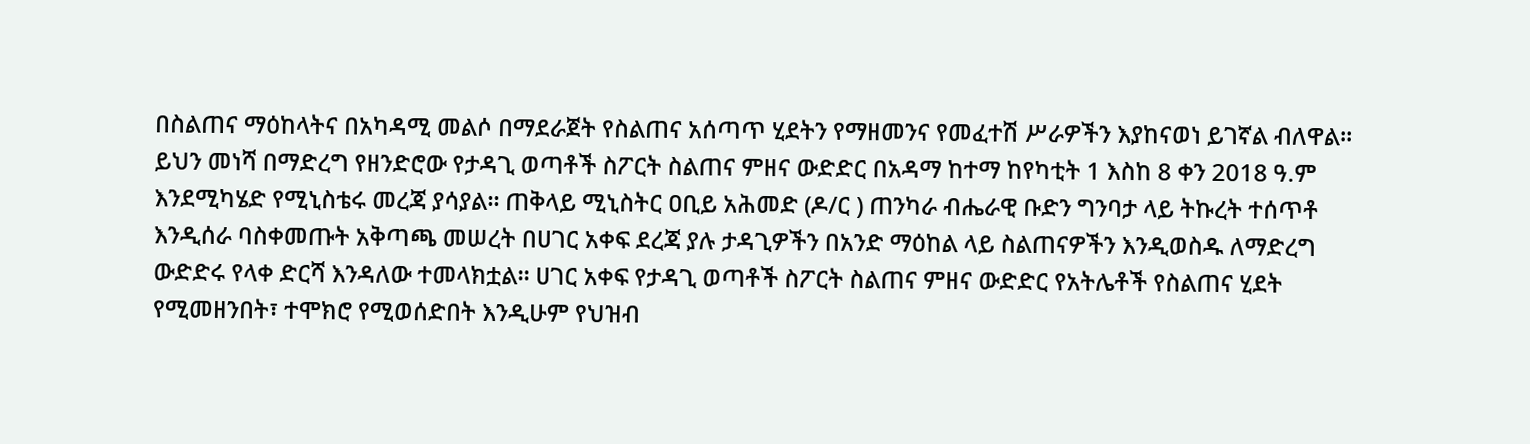በስልጠና ማዕከላትና በአካዳሚ መልሶ በማደራጀት የስልጠና አሰጣጥ ሂደትን የማዘመንና የመፈተሽ ሥራዎችን እያከናወነ ይገኛል ብለዋል። ይህን መነሻ በማድረግ የዘንድሮው የታዳጊ ወጣቶች ስፖርት ስልጠና ምዘና ውድድር በአዳማ ከተማ ከየካቲት 1 እስከ 8 ቀን 2018 ዓ.ም እንደሚካሄድ የሚኒስቴሩ መረጃ ያሳያል። ጠቅላይ ሚኒስትር ዐቢይ አሕመድ (ዶ/ር ) ጠንካራ ብሔራዊ ቡድን ግንባታ ላይ ትኩረት ተሰጥቶ እንዲሰራ ባስቀመጡት አቅጣጫ መሠረት በሀገር አቀፍ ደረጃ ያሉ ታዳጊዎችን በአንድ ማዕከል ላይ ስልጠናዎችን እንዲወስዱ ለማድረግ ውድድሩ የላቀ ድርሻ እንዳለው ተመላክቷል። ሀገር አቀፍ የታዳጊ ወጣቶች ስፖርት ስልጠና ምዘና ውድድር የአትሌቶች የስልጠና ሂደት የሚመዘንበት፣ ተሞክሮ የሚወሰድበት እንዲሁም የህዝብ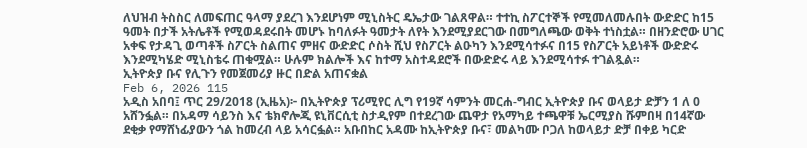ለህዝብ ትስስር ለመፍጠር ዓላማ ያደረገ እንደሆነም ሚኒስትር ዴኤታው ገልጸዋል። ተተኪ ስፖርተኞች የሚመለመሉበት ውድድር ከ15 ዓመት በታች አትሌቶች የሚወዳደሩበት መሆኑ ከባለፉት ዓመታት ለየት እንደሚያደርገው በመግለጫው ወቅት ተነስቷል። በዘንድሮው ሀገር አቀፍ የታዳጊ ወጣቶች ስፖርት ስልጠና ምዘና ውድድር ሶስት ሺህ የስፖርት ልዑካን እንደሚሳተፉና በ15 የስፖርት አይነቶች ውድድሩ እንደሚካሄድ ሚኒስቴሩ ጠቁሟል። ሁሉም ክልሎች እና ከተማ አስተዳደሮች በውድድሩ ላይ እንደሚሳተፉ ተገልጿል።
ኢትዮጵያ ቡና የሊጉን የመጀመሪያ ዙር በድል አጠናቋል
Feb 6, 2026 115
አዲስ አበባ፤ ጥር 29/2018 (ኢዜአ)፦ በኢትዮጵያ ፕሪሚየር ሊግ የ19ኛ ሳምንት መርሐ-ግብር ኢትዮጵያ ቡና ወላይታ ድቻን 1 ለ 0 አሸንፏል። በአዳማ ሳይንስ እና ቴክኖሎጂ ዩኒቨርሲቲ ስታዲየም በተደረገው ጨዋታ የአማካይ ተጫዋቹ ኤርሚያስ ሹምበዛ በ14ኛው ደቂቃ የማሸነፊያውን ጎል ከመረብ ላይ አሳርፏል። አቡበከር አዳሙ ከኢትዮጵያ ቡና፣ መልካሙ ቦጋለ ከወላይታ ድቻ በቀይ ካርድ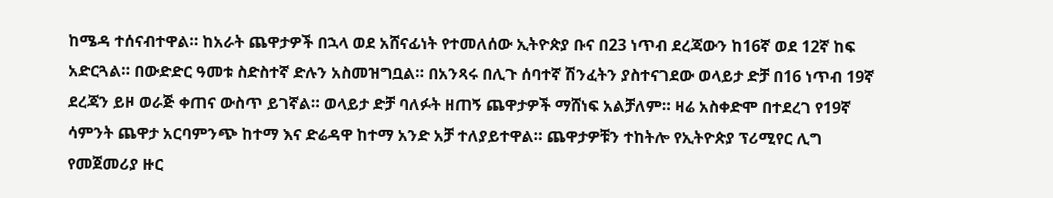ከሜዳ ተሰናብተዋል። ከአራት ጨዋታዎች በኋላ ወደ አሸናፊነት የተመለሰው ኢትዮጵያ ቡና በ23 ነጥብ ደረጃውን ከ16ኛ ወደ 12ኛ ከፍ አድርጓል። በውድድር ዓመቱ ስድስተኛ ድሉን አስመዝግቧል። በአንጻሩ በሊጉ ሰባተኛ ሽንፈትን ያስተናገደው ወላይታ ድቻ በ16 ነጥብ 19ኛ ደረጃን ይዞ ወራጅ ቀጠና ውስጥ ይገኛል። ወላይታ ድቻ ባለፉት ዘጠኝ ጨዋታዎች ማሸነፍ አልቻለም። ዛሬ አስቀድሞ በተደረገ የ19ኛ ሳምንት ጨዋታ አርባምንጭ ከተማ እና ድሬዳዋ ከተማ አንድ አቻ ተለያይተዋል። ጨዋታዎቹን ተከትሎ የኢትዮጵያ ፕሪሚየር ሊግ የመጀመሪያ ዙር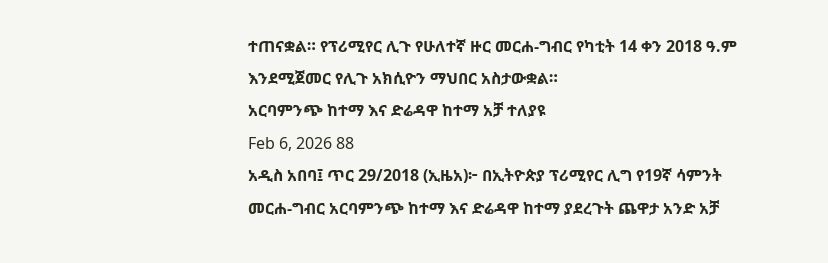ተጠናቋል። የፕሪሚየር ሊጉ የሁለተኛ ዙር መርሐ-ግብር የካቲት 14 ቀን 2018 ዓ.ም እንደሚጀመር የሊጉ አክሲዮን ማህበር አስታውቋል።
አርባምንጭ ከተማ እና ድሬዳዋ ከተማ አቻ ተለያዩ
Feb 6, 2026 88
አዲስ አበባ፤ ጥር 29/2018 (ኢዜአ)፦ በኢትዮጵያ ፕሪሚየር ሊግ የ19ኛ ሳምንት መርሐ-ግብር አርባምንጭ ከተማ እና ድሬዳዋ ከተማ ያደረጉት ጨዋታ አንድ አቻ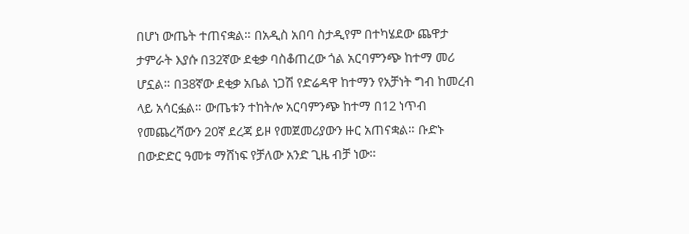በሆነ ውጤት ተጠናቋል። በአዲስ አበባ ስታዲየም በተካሄደው ጨዋታ ታምራት እያሱ በ32ኛው ደቂቃ ባስቆጠረው ጎል አርባምንጭ ከተማ መሪ ሆኗል። በ38ኛው ደቂቃ አቤል ነጋሽ የድሬዳዋ ከተማን የአቻነት ግብ ከመረብ ላይ አሳርፏል። ውጤቱን ተከትሎ አርባምንጭ ከተማ በ12 ነጥብ የመጨረሻውን 20ኛ ደረጃ ይዞ የመጀመሪያውን ዙር አጠናቋል። ቡድኑ በውድድር ዓመቱ ማሸነፍ የቻለው አንድ ጊዜ ብቻ ነው።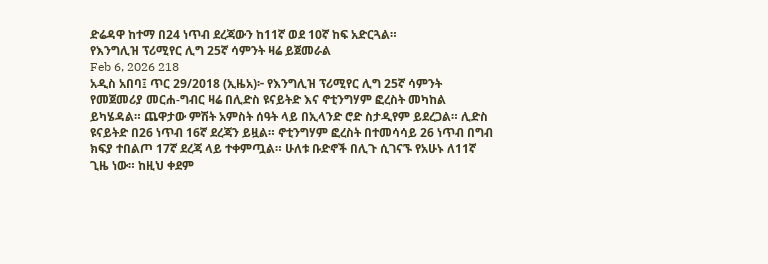ድሬዳዋ ከተማ በ24 ነጥብ ደረጃውን ከ11ኛ ወደ 10ኛ ከፍ አድርጓል።
የእንግሊዝ ፕሪሚየር ሊግ 25ኛ ሳምንት ዛሬ ይጀመራል
Feb 6, 2026 218
አዲስ አበባ፤ ጥር 29/2018 (ኢዜአ)፦ የእንግሊዝ ፕሪሚየር ሊግ 25ኛ ሳምንት የመጀመሪያ መርሐ-ግብር ዛሬ በሊድስ ዩናይትድ እና ኖቲንግሃም ፎረስት መካከል ይካሄዳል። ጨዋታው ምሽት አምስት ሰዓት ላይ በኢላንድ ሮድ ስታዲየም ይደረጋል። ሊድስ ዩናይትድ በ26 ነጥብ 16ኛ ደረጃን ይዟል። ኖቲንግሃም ፎረስት በተመሳሳይ 26 ነጥብ በግብ ክፍያ ተበልጦ 17ኛ ደረጃ ላይ ተቀምጧል። ሁለቱ ቡድኖች በሊጉ ሲገናኙ የአሁኑ ለ11ኛ ጊዜ ነው። ከዚህ ቀደም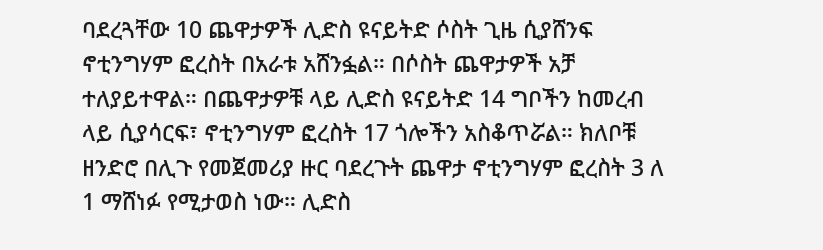ባደረጓቸው 10 ጨዋታዎች ሊድስ ዩናይትድ ሶስት ጊዜ ሲያሸንፍ ኖቲንግሃም ፎረስት በአራቱ አሸንፏል። በሶስት ጨዋታዎች አቻ ተለያይተዋል። በጨዋታዎቹ ላይ ሊድስ ዩናይትድ 14 ግቦችን ከመረብ ላይ ሲያሳርፍ፣ ኖቲንግሃም ፎረስት 17 ጎሎችን አስቆጥሯል። ክለቦቹ ዘንድሮ በሊጉ የመጀመሪያ ዙር ባደረጉት ጨዋታ ኖቲንግሃም ፎረስት 3 ለ 1 ማሸነፉ የሚታወስ ነው። ሊድስ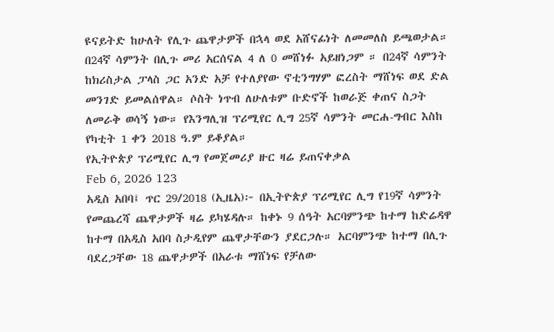ዩናይትድ ከሁለት የሊጉ ጨዋታዎች በኋላ ወደ አሸናፊነት ለመመለስ ይጫወታል። በ24ኛ ሳምንት በሊጉ መሪ አርሰናል 4 ለ 0 መሸነፉ አይዘነጋም ። በ24ኛ ሳምንት ከክሪስታል ፓላስ ጋር አንድ አቻ የተለያየው ኖቲንግሃም ፎረስት ማሸነፍ ወደ ድል መንገድ ይመልሰዋል። ሶስት ነጥብ ለሁለቱም ቡድኖች ከወራጅ ቀጠና ስጋት ለመራቅ ወሳኝ ነው። የእንግሊዝ ፕሪሚየር ሊግ 25ኛ ሳምንት መርሐ-ግብር እስከ የካቲት 1 ቀን 2018 ዓ.ም ይቆያል።
የኢትዮጵያ ፕሪሚየር ሊግ የመጀመሪያ ዙር ዛሬ ይጠናቀቃል
Feb 6, 2026 123
አዲስ አበባ፤ ጥር 29/2018 (ኢዜአ)፦ በኢትዮጵያ ፕሪሚየር ሊግ የ19ኛ ሳምንት የመጨረሻ ጨዋታዎች ዛሬ ይካሄዳሉ። ከቀኑ 9 ሰዓት አርባምንጭ ከተማ ከድሬዳዋ ከተማ በአዲስ አበባ ስታዲየም ጨዋታቸውን ያደርጋሉ። አርባምንጭ ከተማ በሊጉ ባደረጋቸው 18 ጨዋታዎች በአራቱ ማሸነፍ የቻለው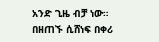አንድ ጊዜ ብቻ ነው። በዘጠኙ ሲሸነፍ በቀሪ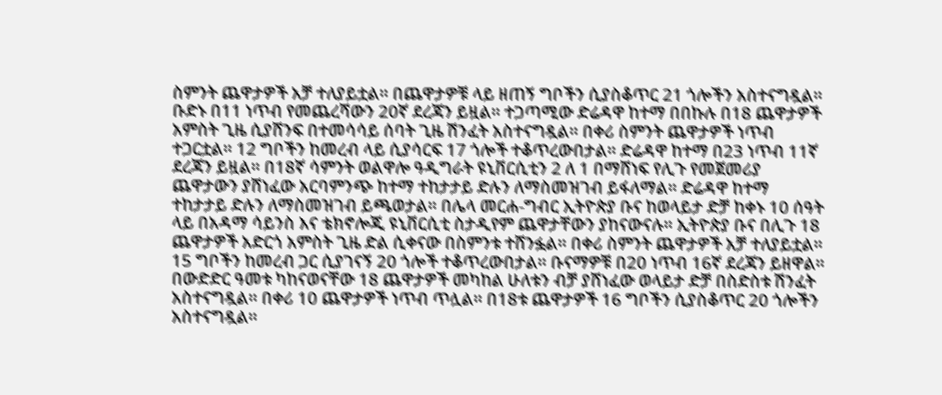ስምንት ጨዋታዎች አቻ ተለያይቷል። በጨዋታዎቹ ላይ ዘጠኝ ግቦችን ሲያስቆጥር 21 ጎሎችን አስተናግዷል። ቡድኑ በ11 ነጥብ የመጨረሻውን 20ኛ ደረጃን ይዟል። ተጋጣሚው ድሬዳዋ ከተማ በበኩሉ በ18 ጨዋታዎች አምስት ጊዜ ሲያሸንፍ በተመሳሳይ ሰባት ጊዜ ሽንፈት አስተናግዷል። በቀሪ ስምንት ጨዋታዎች ነጥብ ተጋርቷል። 12 ግቦችን ከመረብ ላይ ሲያሳርፍ 17 ጎሎች ተቆጥረውበታል። ድሬዳዋ ከተማ በ23 ነጥብ 11ኛ ደረጃን ይዟል። በ18ኛ ሳምንት ወልዋሎ ዓዲግራት ዩኒቨርሲቲን 2 ለ 1 በማሸነፍ የሊጉ የመጀመሪያ ጨዋታውን ያሸነፈው አርባምንጭ ከተማ ተከታታይ ድሉን ለማስመዝገብ ይፋለማል። ድሬዳዋ ከተማ ተከታታይ ድሉን ለማስመዝገብ ይጫወታል። በሌላ መርሐ-ግብር ኢትዮጵያ ቡና ከወላይታ ድቻ ከቀኑ 10 ሰዓት ላይ በአዳማ ሳይንስ እና ቴክኖሎጂ ዩኒቨርሲቲ ስታዲየም ጨዋታቸውን ያከናውናሉ። ኢትዮጵያ ቡና በሊጉ 18 ጨዋታዎች አድርጎ አምስት ጊዜ ድል ሲቀናው በስምንቱ ተሸንፏል። በቀሪ ስምንት ጨዋታዎች አቻ ተለያይቷል። 15 ግቦችን ከመረብ ጋር ሲያገናኝ 20 ጎሎች ተቆጥረውበታል። ቡናማዎቹ በ20 ነጥብ 16ኛ ደረጃን ይዘዋል። በውድድር ዓመቱ ካከናወናቸው 18 ጨዋታዎች መካከል ሁለቱን ብቻ ያሸነፈው ወላይታ ድቻ በስድስቱ ሽንፈት አስተናግዷል። በቀሪ 10 ጨዋታዎች ነጥብ ጥሏል። በ18ቱ ጨዋታዎች 16 ግቦችን ሲያስቆጥር 20 ጎሎችን አስተናግዷል።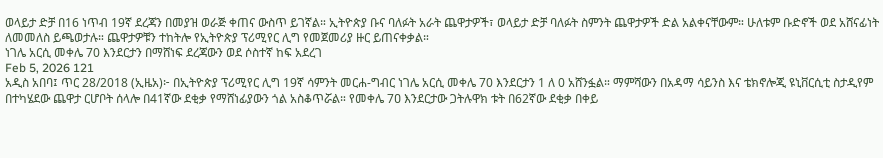ወላይታ ድቻ በ16 ነጥብ 19ኛ ደረጃን በመያዝ ወራጅ ቀጠና ውስጥ ይገኛል። ኢትዮጵያ ቡና ባለፉት አራት ጨዋታዎች፣ ወላይታ ድቻ ባለፉት ስምንት ጨዋታዎች ድል አልቀናቸውም። ሁለቱም ቡድኖች ወደ አሸናፊነት ለመመለስ ይጫወታሉ። ጨዋታዎቹን ተከትሎ የኢትዮጵያ ፕሪሚየር ሊግ የመጀመሪያ ዙር ይጠናቀቃል።
ነገሌ አርሲ መቀሌ 70 እንደርታን በማሸነፍ ደረጃውን ወደ ሶስተኛ ከፍ አደረገ
Feb 5, 2026 121
አዲስ አበባ፤ ጥር 28/2018 (ኢዜአ)፦ በኢትዮጵያ ፕሪሚየር ሊግ 19ኛ ሳምንት መርሐ-ግብር ነገሌ አርሲ መቀሌ 70 እንደርታን 1 ለ 0 አሸንፏል። ማምሻውን በአዳማ ሳይንስ እና ቴክኖሎጂ ዩኒቨርሲቲ ስታዲየም በተካሄደው ጨዋታ ርሆቦት ሰላሎ በ41ኛው ደቂቃ የማሸነፊያውን ጎል አስቆጥሯል። የመቀሌ 7ዐ እንደርታው ጋትሉዋክ ቱት በ62ኛው ደቂቃ በቀይ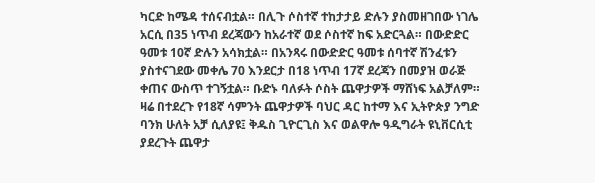ካርድ ከሜዳ ተሰናብቷል። በሊጉ ሶስተኛ ተከታታይ ድሉን ያስመዘገበው ነገሌ አርሲ በ35 ነጥብ ደረጃውን ከአራተኛ ወደ ሶስተኛ ከፍ አድርጓል። በውድድር ዓመቱ 10ኛ ድሉን አሳክቷል። በአንጻሩ በውድድር ዓመቱ ሰባተኛ ሽንፈቱን ያስተናገደው መቀሌ 70 እንደርታ በ18 ነጥብ 17ኛ ደረጃን በመያዝ ወራጅ ቀጠና ውስጥ ተገኝቷል። ቡድኑ ባለፉት ሶስት ጨዋታዎች ማሸነፍ አልቻለም። ዛሬ በተደረጉ የ18ኛ ሳምንት ጨዋታዎች ባህር ዳር ከተማ እና ኢትዮጵያ ንግድ ባንክ ሁለት አቻ ሲለያዩ፤ ቅዱስ ጊዮርጊስ እና ወልዋሎ ዓዲግራት ዩኒቨርሲቲ ያደረጉት ጨዋታ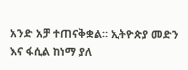አንድ አቻ ተጠናቅቋል። ኢትዮጵያ መድን እና ፋሲል ከነማ ያለ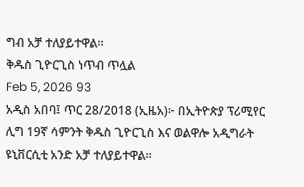ግብ አቻ ተለያይተዋል።
ቅዱስ ጊዮርጊስ ነጥብ ጥሏል
Feb 5, 2026 93
አዲስ አበባ፤ ጥር 28/2018 (ኢዜአ)፦ በኢትዮጵያ ፕሪሚየር ሊግ 19ኛ ሳምንት ቅዱስ ጊዮርጊስ እና ወልዋሎ አዲግራት ዩኒቨርሲቲ አንድ አቻ ተለያይተዋል።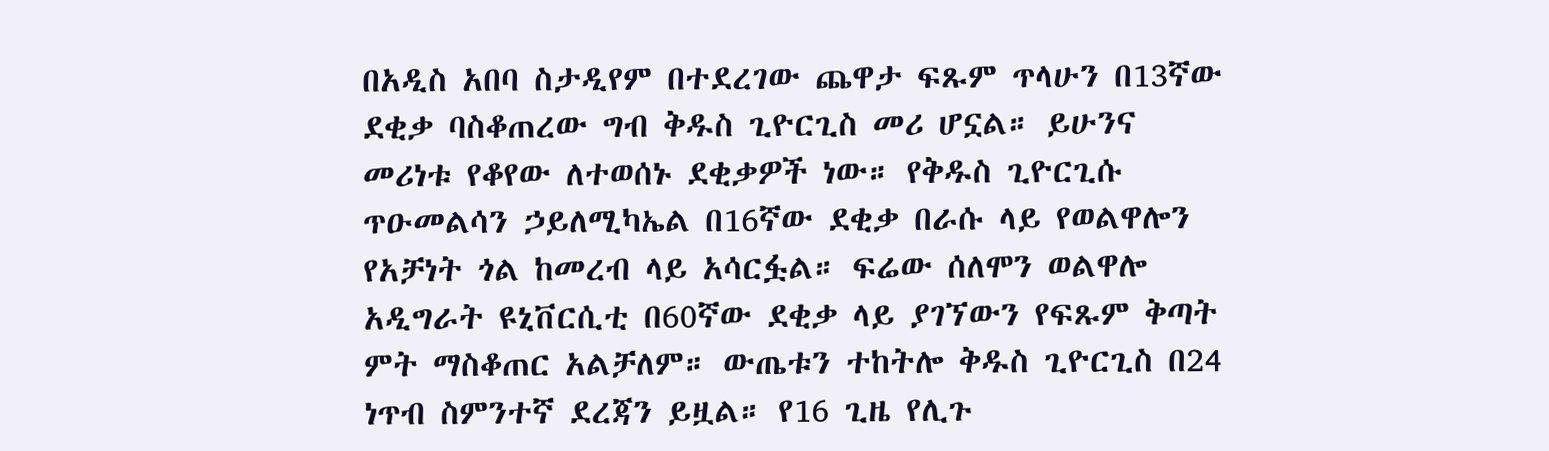በአዲስ አበባ ስታዲየም በተደረገው ጨዋታ ፍጹም ጥላሁን በ13ኛው ደቂቃ ባስቆጠረው ግብ ቅዱስ ጊዮርጊስ መሪ ሆኗል። ይሁንና መሪነቱ የቆየው ለተወሰኑ ደቂቃዎች ነው። የቅዱስ ጊዮርጊሱ ጥዑመልሳን ኃይለሚካኤል በ16ኛው ደቂቃ በራሱ ላይ የወልዋሎን የአቻነት ጎል ከመረብ ላይ አሳርፏል። ፍሬው ሰለሞን ወልዋሎ አዲግራት ዩኒቨርሲቲ በ60ኛው ደቂቃ ላይ ያገኘውን የፍጹም ቅጣት ምት ማስቆጠር አልቻለም። ውጤቱን ተከትሎ ቅዱስ ጊዮርጊስ በ24 ነጥብ ስምንተኛ ደረጃን ይዟል። የ16 ጊዜ የሊጉ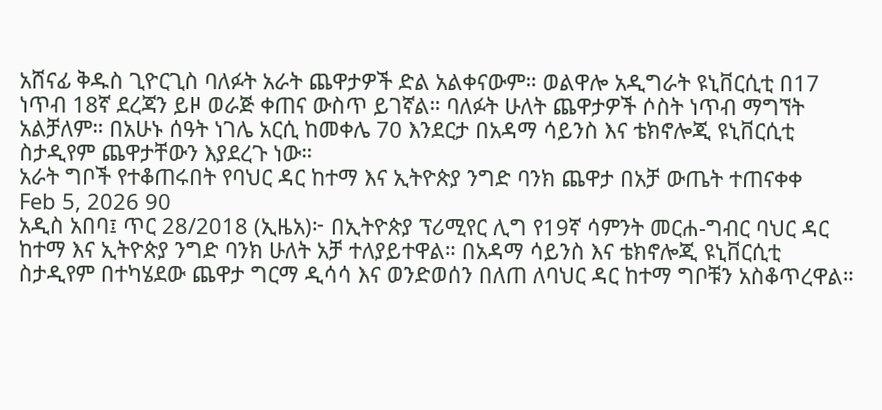አሸናፊ ቅዱስ ጊዮርጊስ ባለፉት አራት ጨዋታዎች ድል አልቀናውም። ወልዋሎ አዲግራት ዩኒቨርሲቲ በ17 ነጥብ 18ኛ ደረጃን ይዞ ወራጅ ቀጠና ውስጥ ይገኛል። ባለፉት ሁለት ጨዋታዎች ሶስት ነጥብ ማግኘት አልቻለም። በአሁኑ ሰዓት ነገሌ አርሲ ከመቀሌ 70 እንደርታ በአዳማ ሳይንስ እና ቴክኖሎጂ ዩኒቨርሲቲ ስታዲየም ጨዋታቸውን እያደረጉ ነው።
አራት ግቦች የተቆጠሩበት የባህር ዳር ከተማ እና ኢትዮጵያ ንግድ ባንክ ጨዋታ በአቻ ውጤት ተጠናቀቀ
Feb 5, 2026 90
አዲስ አበባ፤ ጥር 28/2018 (ኢዜአ)፦ በኢትዮጵያ ፕሪሚየር ሊግ የ19ኛ ሳምንት መርሐ-ግብር ባህር ዳር ከተማ እና ኢትዮጵያ ንግድ ባንክ ሁለት አቻ ተለያይተዋል። በአዳማ ሳይንስ እና ቴክኖሎጂ ዩኒቨርሲቲ ስታዲየም በተካሄደው ጨዋታ ግርማ ዲሳሳ እና ወንድወሰን በለጠ ለባህር ዳር ከተማ ግቦቹን አስቆጥረዋል።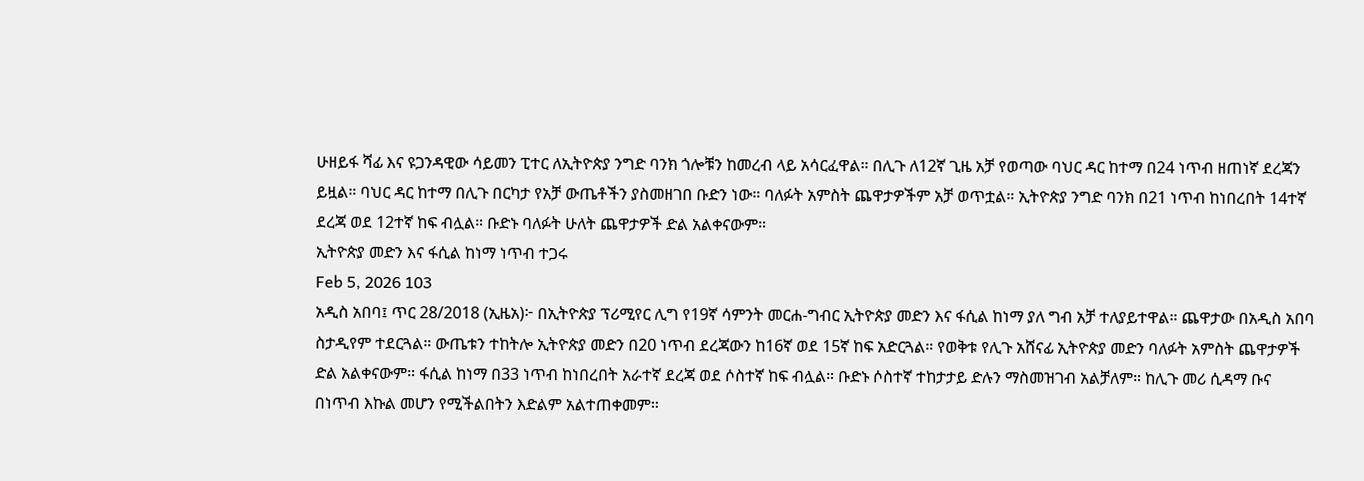ሁዘይፋ ሻፊ እና ዩጋንዳዊው ሳይመን ፒተር ለኢትዮጵያ ንግድ ባንክ ጎሎቹን ከመረብ ላይ አሳርፈዋል። በሊጉ ለ12ኛ ጊዜ አቻ የወጣው ባህር ዳር ከተማ በ24 ነጥብ ዘጠነኛ ደረጃን ይዟል። ባህር ዳር ከተማ በሊጉ በርካታ የአቻ ውጤቶችን ያስመዘገበ ቡድን ነው። ባለፉት አምስት ጨዋታዎችም አቻ ወጥቷል። ኢትዮጵያ ንግድ ባንክ በ21 ነጥብ ከነበረበት 14ተኛ ደረጃ ወደ 12ተኛ ከፍ ብሏል። ቡድኑ ባለፉት ሁለት ጨዋታዎች ድል አልቀናውም።
ኢትዮጵያ መድን እና ፋሲል ከነማ ነጥብ ተጋሩ
Feb 5, 2026 103
አዲስ አበባ፤ ጥር 28/2018 (ኢዜአ)፦ በኢትዮጵያ ፕሪሚየር ሊግ የ19ኛ ሳምንት መርሐ-ግብር ኢትዮጵያ መድን እና ፋሲል ከነማ ያለ ግብ አቻ ተለያይተዋል። ጨዋታው በአዲስ አበባ ስታዲየም ተደርጓል። ውጤቱን ተከትሎ ኢትዮጵያ መድን በ20 ነጥብ ደረጃውን ከ16ኛ ወደ 15ኛ ከፍ አድርጓል። የወቅቱ የሊጉ አሸናፊ ኢትዮጵያ መድን ባለፉት አምስት ጨዋታዎች ድል አልቀናውም። ፋሲል ከነማ በ33 ነጥብ ከነበረበት አራተኛ ደረጃ ወደ ሶስተኛ ከፍ ብሏል። ቡድኑ ሶስተኛ ተከታታይ ድሉን ማስመዝገብ አልቻለም። ከሊጉ መሪ ሲዳማ ቡና በነጥብ እኩል መሆን የሚችልበትን እድልም አልተጠቀመም።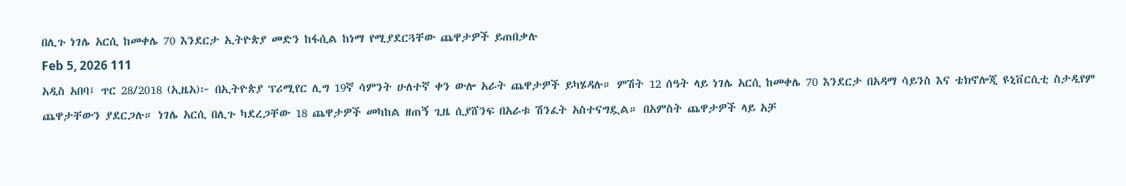በሊጉ ነገሌ አርሲ ከመቀሌ 70 እንደርታ ኢትዮጵያ መድን ከፋሲል ከነማ የሚያደርጓቸው ጨዋታዎች ይጠበቃሉ
Feb 5, 2026 111
አዲስ አበባ፤ ጥር 28/2018 (ኢዜአ)፦ በኢትዮጵያ ፕሪሚየር ሊግ 19ኛ ሳምንት ሁለተኛ ቀን ውሎ አራት ጨዋታዎች ይካሄዳሉ። ምሽት 12 ሰዓት ላይ ነገሌ አርሲ ከመቀሌ 70 እንደርታ በአዳማ ሳይንስ እና ቴክኖሎጂ ዩኒቨርሲቲ ስታዲየም ጨዋታቸውን ያደርጋሉ። ነገሌ አርሲ በሊጉ ካደረጋቸው 18 ጨዋታዎች መካከል ዘጠኝ ጊዜ ሲያሸንፍ በአራቱ ሽንፈት አስተናግዷል። በአምስት ጨዋታዎች ላይ አቻ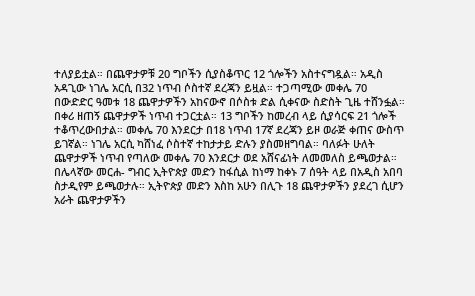ተለያይቷል። በጨዋታዎቹ 20 ግቦችን ሲያስቆጥር 12 ጎሎችን አስተናግዷል። አዲስ አዳጊው ነገሌ አርሲ በ32 ነጥብ ሶስተኛ ደረጃን ይዟል። ተጋጣሚው መቀሌ 70 በውድድር ዓመቱ 18 ጨዋታዎችን አከናውኖ በሶስቱ ድል ሲቀናው ስድስት ጊዜ ተሸንፏል። በቀሪ ዘጠኝ ጨዋታዎች ነጥብ ተጋርቷል። 13 ግቦችን ከመረብ ላይ ሲያሳርፍ 21 ጎሎች ተቆጥረውበታል። መቀሌ 70 እንደርታ በ18 ነጥብ 17ኛ ደረጃን ይዞ ወራጅ ቀጠና ውስጥ ይገኛል። ነገሌ አርሲ ካሸነፈ ሶስተኛ ተከታታይ ድሉን ያስመዘግባል። ባለፉት ሁለት ጨዋታዎች ነጥብ የጣለው መቀሌ 70 እንደርታ ወደ አሸናፊነት ለመመለስ ይጫወታል። በሌላኛው መርሐ- ግብር ኢትዮጵያ መድን ከፋሲል ከነማ ከቀኑ 7 ሰዓት ላይ በአዲስ አበባ ስታዲየም ይጫወታሉ። ኢትዮጵያ መድን እስከ አሁን በሊጉ 18 ጨዋታዎችን ያደረገ ሲሆን አራት ጨዋታዎችን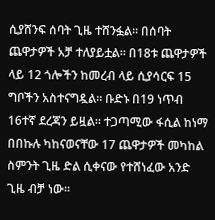ሲያሸንፍ ሰባት ጊዜ ተሸንፏል። በሰባት ጨዋታዎች አቻ ተለያይቷል። በ18ቱ ጨዋታዎች ላይ 12 ጎሎችን ከመረብ ላይ ሲያሳርፍ 15 ግቦችን አስተናግዷል። ቡድኑ በ19 ነጥብ 16ተኛ ደረጃን ይዟል። ተጋጣሚው ፋሲል ከነማ በበኩሉ ካከናወናቸው 17 ጨዋታዎች መካከል ስምንት ጊዜ ድል ሲቀናው የተሸነፈው አንድ ጊዜ ብቻ ነው።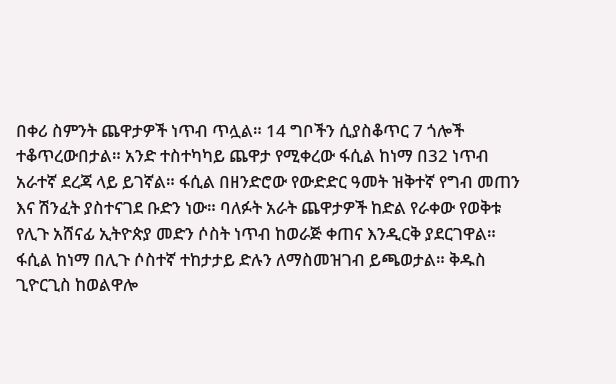በቀሪ ስምንት ጨዋታዎች ነጥብ ጥሏል። 14 ግቦችን ሲያስቆጥር 7 ጎሎች ተቆጥረውበታል። አንድ ተስተካካይ ጨዋታ የሚቀረው ፋሲል ከነማ በ32 ነጥብ አራተኛ ደረጃ ላይ ይገኛል። ፋሲል በዘንድሮው የውድድር ዓመት ዝቅተኛ የግብ መጠን እና ሽንፈት ያስተናገደ ቡድን ነው። ባለፉት አራት ጨዋታዎች ከድል የራቀው የወቅቱ የሊጉ አሸናፊ ኢትዮጵያ መድን ሶስት ነጥብ ከወራጅ ቀጠና እንዲርቅ ያደርገዋል። ፋሲል ከነማ በሊጉ ሶስተኛ ተከታታይ ድሉን ለማስመዝገብ ይጫወታል። ቅዱስ ጊዮርጊስ ከወልዋሎ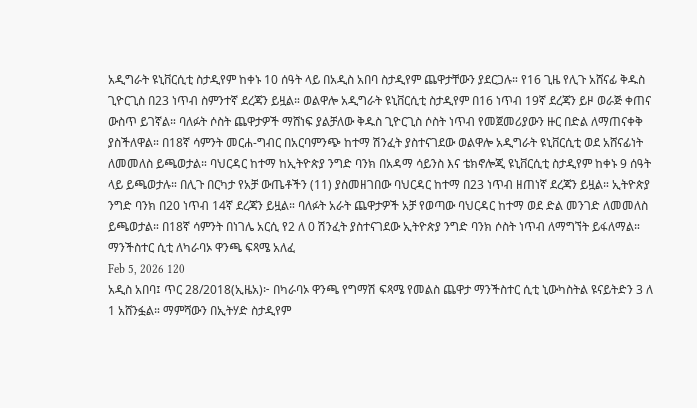አዲግራት ዩኒቨርሲቲ ስታዲየም ከቀኑ 10 ሰዓት ላይ በአዲስ አበባ ስታዲየም ጨዋታቸውን ያደርጋሉ። የ16 ጊዜ የሊጉ አሸናፊ ቅዱስ ጊዮርጊስ በ23 ነጥብ ስምንተኛ ደረጃን ይዟል። ወልዋሎ አዲግራት ዩኒቨርሲቲ ስታዲየም በ16 ነጥብ 19ኛ ደረጃን ይዞ ወራጅ ቀጠና ውስጥ ይገኛል። ባለፉት ሶስት ጨዋታዎች ማሸነፍ ያልቻለው ቅዱስ ጊዮርጊስ ሶስት ነጥብ የመጀመሪያውን ዙር በድል ለማጠናቀቅ ያስችለዋል። በ18ኛ ሳምንት መርሐ-ግብር በአርባምንጭ ከተማ ሽንፈት ያስተናገደው ወልዋሎ አዲግራት ዩኒቨርሲቲ ወደ አሸናፊነት ለመመለስ ይጫወታል። ባህርዳር ከተማ ከኢትዮጵያ ንግድ ባንክ በአዳማ ሳይንስ እና ቴክኖሎጂ ዩኒቨርሲቲ ስታዲየም ከቀኑ 9 ሰዓት ላይ ይጫወታሉ። በሊጉ በርካታ የአቻ ውጤቶችን (11) ያስመዘገበው ባህርዳር ከተማ በ23 ነጥብ ዘጠነኛ ደረጃን ይዟል። ኢትዮጵያ ንግድ ባንክ በ20 ነጥብ 14ኛ ደረጃን ይዟል። ባለፉት አራት ጨዋታዎች አቻ የወጣው ባህርዳር ከተማ ወደ ድል መንገድ ለመመለስ ይጫወታል። በ18ኛ ሳምንት በነገሌ አርሲ የ2 ለ 0 ሽንፈት ያስተናገደው ኢትዮጵያ ንግድ ባንክ ሶስት ነጥብ ለማግኘት ይፋለማል።
ማንችስተር ሲቲ ለካራባኦ ዋንጫ ፍጻሜ አለፈ
Feb 5, 2026 120
አዲስ አበባ፤ ጥር 28/2018(ኢዜአ)፦ በካራባኦ ዋንጫ የግማሽ ፍጻሜ የመልስ ጨዋታ ማንችስተር ሲቲ ኒውካስትል ዩናይትድን 3 ለ 1 አሸንፏል። ማምሻውን በኢትሃድ ስታዲየም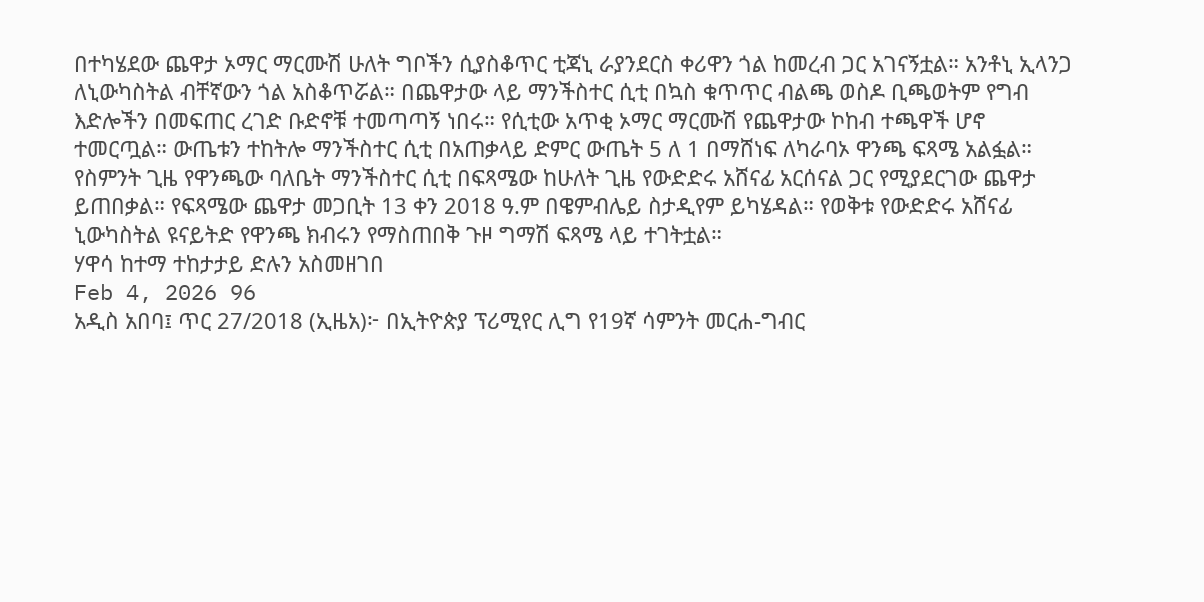በተካሄደው ጨዋታ ኦማር ማርሙሽ ሁለት ግቦችን ሲያስቆጥር ቲጃኒ ራያንደርስ ቀሪዋን ጎል ከመረብ ጋር አገናኝቷል። አንቶኒ ኢላንጋ ለኒውካስትል ብቸኛውን ጎል አስቆጥሯል። በጨዋታው ላይ ማንችስተር ሲቲ በኳስ ቁጥጥር ብልጫ ወስዶ ቢጫወትም የግብ እድሎችን በመፍጠር ረገድ ቡድኖቹ ተመጣጣኝ ነበሩ። የሲቲው አጥቂ ኦማር ማርሙሽ የጨዋታው ኮከብ ተጫዋች ሆኖ ተመርጧል። ውጤቱን ተከትሎ ማንችስተር ሲቲ በአጠቃላይ ድምር ውጤት 5 ለ 1 በማሸነፍ ለካራባኦ ዋንጫ ፍጻሜ አልፏል። የስምንት ጊዜ የዋንጫው ባለቤት ማንችስተር ሲቲ በፍጻሜው ከሁለት ጊዜ የውድድሩ አሸናፊ አርሰናል ጋር የሚያደርገው ጨዋታ ይጠበቃል። የፍጻሜው ጨዋታ መጋቢት 13 ቀን 2018 ዓ.ም በዌምብሌይ ስታዲየም ይካሄዳል። የወቅቱ የውድድሩ አሸናፊ ኒውካስትል ዩናይትድ የዋንጫ ክብሩን የማስጠበቅ ጉዞ ግማሽ ፍጻሜ ላይ ተገትቷል።
ሃዋሳ ከተማ ተከታታይ ድሉን አስመዘገበ
Feb 4, 2026 96
አዲስ አበባ፤ ጥር 27/2018 (ኢዜአ)፦ በኢትዮጵያ ፕሪሚየር ሊግ የ19ኛ ሳምንት መርሐ-ግብር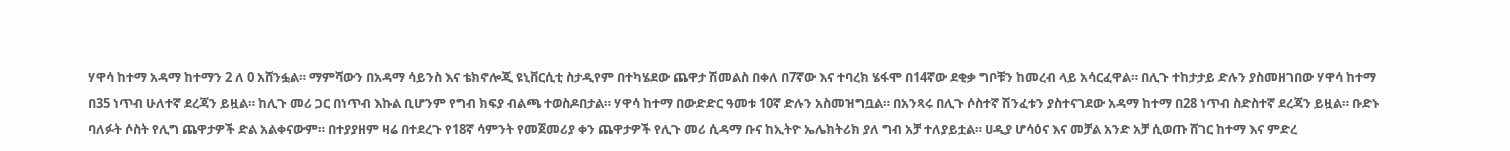ሃዋሳ ከተማ አዳማ ከተማን 2 ለ 0 አሸንፏል። ማምሻውን በአዳማ ሳይንስ እና ቴክኖሎጂ ዩኒቨርሲቲ ስታዲየም በተካሄደው ጨዋታ ሽመልስ በቀለ በ7ኛው እና ተባረክ ሄፋሞ በ14ኛው ደቂቃ ግቦቹን ከመረብ ላይ አሳርፈዋል። በሊጉ ተከታታይ ድሉን ያስመዘገበው ሃዋሳ ከተማ በ35 ነጥብ ሁለተኛ ደረጃን ይዟል። ከሊጉ መሪ ጋር በነጥብ እኩል ቢሆንም የግብ ክፍያ ብልጫ ተወስዶበታል። ሃዋሳ ከተማ በውድድር ዓመቱ 10ኛ ድሉን አስመዝግቧል። በአንጻሩ በሊጉ ሶስተኛ ሽንፈቱን ያስተናገደው አዳማ ከተማ በ28 ነጥብ ስድስተኛ ደረጃን ይዟል። ቡድኑ ባለፉት ሶስት የሊግ ጨዋታዎች ድል አልቀናውም። በተያያዘም ዛሬ በተደረጉ የ18ኛ ሳምንት የመጀመሪያ ቀን ጨዋታዎች የሊጉ መሪ ሲዳማ ቡና ከኢትዮ ኤሌክትሪክ ያለ ግብ አቻ ተለያይቷል። ሀዲያ ሆሳዕና እና መቻል አንድ አቻ ሲወጡ ሸገር ከተማ እና ምድረ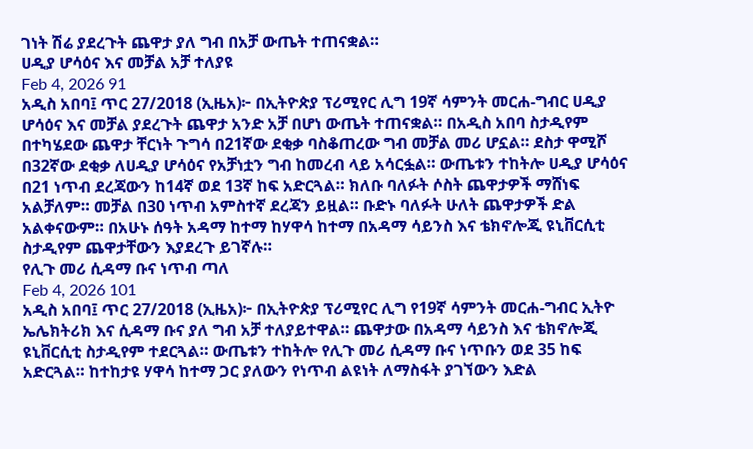ገነት ሽሬ ያደረጉት ጨዋታ ያለ ግብ በአቻ ውጤት ተጠናቋል።
ሀዲያ ሆሳዕና እና መቻል አቻ ተለያዩ
Feb 4, 2026 91
አዲስ አበባ፤ ጥር 27/2018 (ኢዜአ)፦ በኢትዮጵያ ፕሪሚየር ሊግ 19ኛ ሳምንት መርሐ-ግብር ሀዲያ ሆሳዕና እና መቻል ያደረጉት ጨዋታ አንድ አቻ በሆነ ውጤት ተጠናቋል። በአዲስ አበባ ስታዲየም በተካሄደው ጨዋታ ቸርነት ጉግሳ በ21ኛው ደቂቃ ባስቆጠረው ግብ መቻል መሪ ሆኗል። ደስታ ዋሚሾ በ32ኛው ደቂቃ ለሀዲያ ሆሳዕና የአቻነቷን ግብ ከመረብ ላይ አሳርፏል። ውጤቱን ተከትሎ ሀዲያ ሆሳዕና በ21 ነጥብ ደረጃውን ከ14ኛ ወደ 13ኛ ከፍ አድርጓል። ክለቡ ባለፉት ሶስት ጨዋታዎች ማሸነፍ አልቻለም። መቻል በ30 ነጥብ አምስተኛ ደረጃን ይዟል። ቡድኑ ባለፉት ሁለት ጨዋታዎች ድል አልቀናውም። በአሁኑ ሰዓት አዳማ ከተማ ከሃዋሳ ከተማ በአዳማ ሳይንስ እና ቴክኖሎጂ ዩኒቨርሲቲ ስታዲየም ጨዋታቸውን እያደረጉ ይገኛሉ።
የሊጉ መሪ ሲዳማ ቡና ነጥብ ጣለ
Feb 4, 2026 101
አዲስ አበባ፤ ጥር 27/2018 (ኢዜአ)፦ በኢትዮጵያ ፕሪሚየር ሊግ የ19ኛ ሳምንት መርሐ-ግብር ኢትዮ ኤሌክትሪክ እና ሲዳማ ቡና ያለ ግብ አቻ ተለያይተዋል። ጨዋታው በአዳማ ሳይንስ እና ቴክኖሎጂ ዩኒቨርሲቲ ስታዲየም ተደርጓል። ውጤቱን ተከትሎ የሊጉ መሪ ሲዳማ ቡና ነጥቡን ወደ 35 ከፍ አድርጓል። ከተከታዩ ሃዋሳ ከተማ ጋር ያለውን የነጥብ ልዩነት ለማስፋት ያገኘውን እድል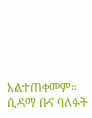አልተጠቀመም። ሲዳማ ቡና ባለፉት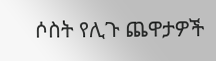ሶስት የሊጉ ጨዋታዎች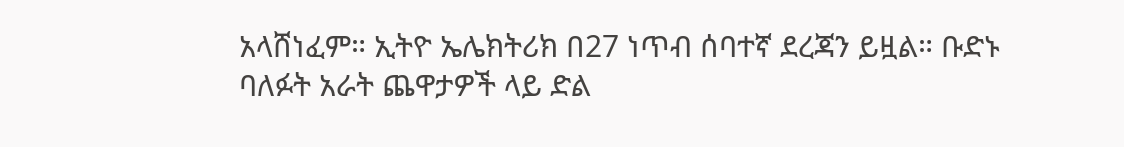አላሸነፈም። ኢትዮ ኤሌክትሪክ በ27 ነጥብ ሰባተኛ ደረጃን ይዟል። ቡድኑ ባለፉት አራት ጨዋታዎች ላይ ድል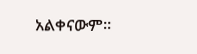አልቀናውም።